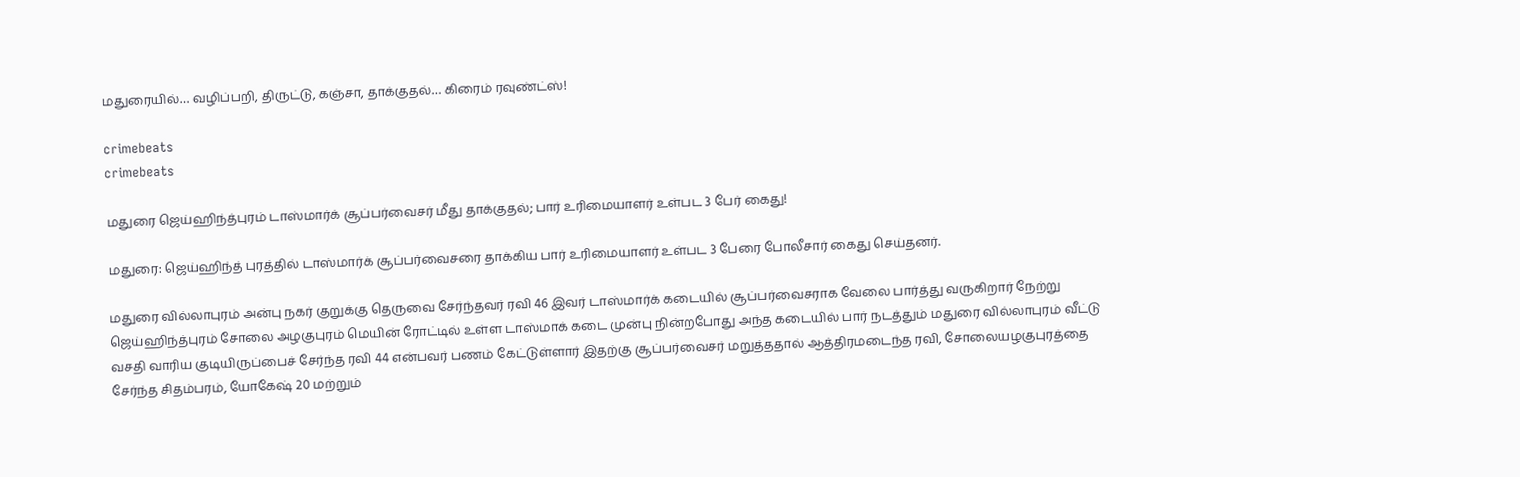மதுரையில்… வழிப்பறி, திருட்டு, கஞ்சா, தாக்குதல்… கிரைம் ரவுண்ட்ஸ்!

crimebeats
crimebeats

மதுரை ஜெய்ஹிந்த்புரம் டாஸ்மார்க் சூப்பர்வைசர் மீது தாக்குதல்; பார் உரிமையாளர் உள்பட 3 பேர் கைது!

மதுரை: ஜெய்ஹிந்த் புரத்தில் டாஸ்மார்க் சூப்பர்வைசரை தாக்கிய பார் உரிமையாளர் உள்பட 3 பேரை போலீசார் கைது செய்தனர்.

மதுரை வில்லாபுரம் அன்பு நகர் குறுக்கு தெருவை சேர்ந்தவர் ரவி 46 இவர் டாஸ்மார்க் கடையில் சூப்பர்வைசராக வேலை பார்த்து வருகிறார் நேற்று ஜெய்ஹிந்த்புரம் சோலை அழகுபுரம் மெயின் ரோட்டில் உள்ள டாஸ்மாக் கடை முன்பு நின்றபோது அந்த கடையில் பார் நடத்தும் மதுரை வில்லாபுரம் வீட்டு வசதி வாரிய குடியிருப்பைச் சேர்ந்த ரவி 44 என்பவர் பணம் கேட்டுள்ளார் இதற்கு சூப்பர்வைசர் மறுத்ததால் ஆத்திரமடைந்த ரவி, சோலையழகுபுரத்தை சேர்ந்த சிதம்பரம், யோகேஷ் 20 மற்றும்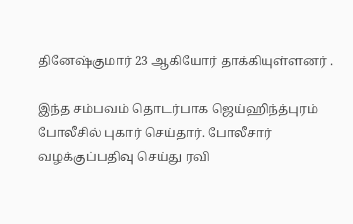தினேஷ்குமார் 23 ஆகியோர் தாக்கியுள்ளனர் .

இந்த சம்பவம் தொடர்பாக ஜெய்ஹிந்த்புரம் போலீசில் புகார் செய்தார். போலீசார் வழக்குப்பதிவு செய்து ரவி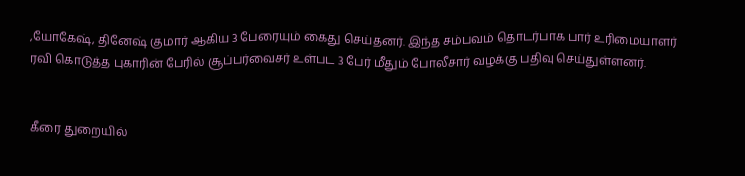,யோகேஷ், தினேஷ் குமார் ஆகிய 3 பேரையும் கைது செய்தனர். இந்த சம்பவம் தொடர்பாக பார் உரிமையாளர் ரவி கொடுத்த புகாரின் பேரில் சூப்பர்வைசர் உள்பட 3 பேர் மீதும் போலீசார் வழக்கு பதிவு செய்துள்ளனர்.


கீரை துறையில்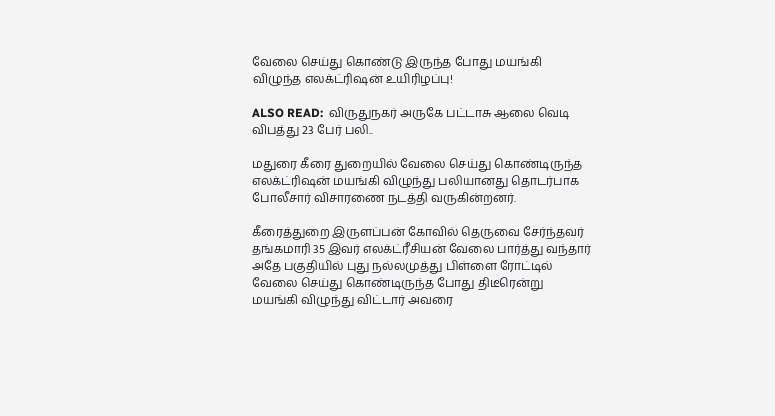வேலை செய்து கொண்டு இருந்த போது மயங்கி விழுந்த எலக்ட்ரிஷன் உயிரிழப்பு!

ALSO READ:  விருதுநகர் அருகே பட்டாசு ஆலை வெடி விபத்து 23 பேர் பலி..

மதுரை கீரை துறையில் வேலை செய்து கொண்டிருந்த எலக்ட்ரிஷன் மயங்கி விழுந்து பலியானது தொடர்பாக போலீசார் விசாரணை நடத்தி வருகின்றனர்.

கீரைத்துறை இருளப்பன் கோவில் தெருவை சேர்ந்தவர் தங்கமாரி 35 இவர் எலக்ட்ரீசியன் வேலை பார்த்து வந்தார் அதே பகுதியில் புது நல்லமுத்து பிள்ளை ரோட்டில் வேலை செய்து கொண்டிருந்த போது திடீரென்று மயங்கி விழுந்து விட்டார் அவரை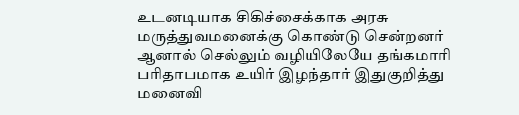உடனடியாக சிகிச்சைக்காக அரசு மருத்துவமனைக்கு கொண்டு சென்றனர் ஆனால் செல்லும் வழியிலேயே தங்கமாரி பரிதாபமாக உயிர் இழந்தார் இதுகுறித்து மனைவி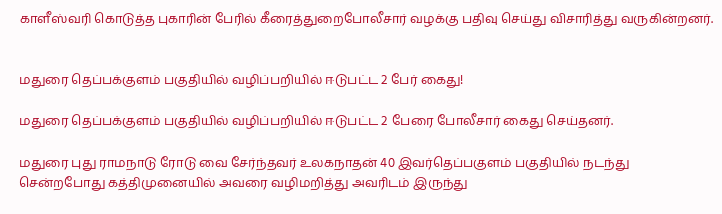காளீஸ்வரி கொடுத்த புகாரின் பேரில் கீரைத்துறைபோலீசார் வழக்கு பதிவு செய்து விசாரித்து வருகின்றனர்.


மதுரை தெப்பக்குளம் பகுதியில் வழிப்பறியில் ஈடுபட்ட 2 பேர் கைது!

மதுரை தெப்பக்குளம் பகுதியில் வழிப்பறியில் ஈடுபட்ட 2 பேரை போலீசார் கைது செய்தனர்.

மதுரை புது ராமநாடு ரோடு வை சேர்ந்தவர் உலகநாதன் 40 இவர்தெப்பகுளம் பகுதியில் நடந்து சென்றபோது கத்திமுனையில் அவரை வழிமறித்து அவரிடம் இருந்து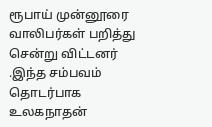ரூபாய் முன்னூரை வாலிபர்கள் பறித்து சென்று விட்டனர் .இந்த சம்பவம் தொடர்பாக உலகநாதன்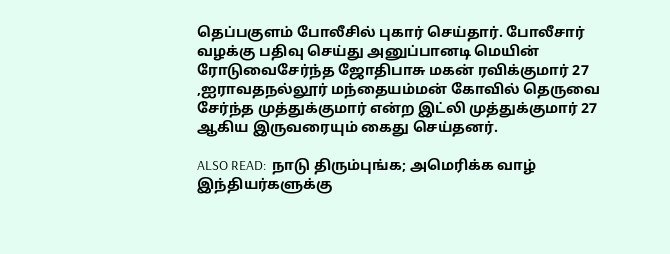தெப்பகுளம் போலீசில் புகார் செய்தார். போலீசார் வழக்கு பதிவு செய்து அனுப்பானடி மெயின் ரோடுவைசேர்ந்த ஜோதிபாசு மகன் ரவிக்குமார் 27 ,ஐராவதநல்லூர் மந்தையம்மன் கோவில் தெருவை சேர்ந்த முத்துக்குமார் என்ற இட்லி முத்துக்குமார் 27 ஆகிய இருவரையும் கைது செய்தனர்.

ALSO READ:  நாடு திரும்புங்க; அமெரிக்க வாழ் இந்தியர்களுக்கு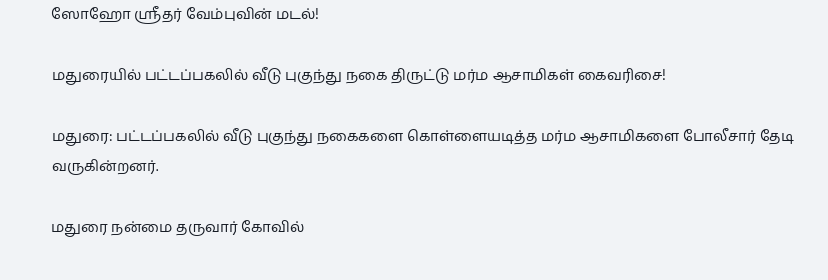ஸோஹோ ஸ்ரீதர் வேம்புவின் மடல்!

மதுரையில் பட்டப்பகலில் வீடு புகுந்து நகை திருட்டு மர்ம ஆசாமிகள் கைவரிசை!

மதுரை: பட்டப்பகலில் வீடு புகுந்து நகைகளை கொள்ளையடித்த மர்ம ஆசாமிகளை போலீசார் தேடி வருகின்றனர்.

மதுரை நன்மை தருவார் கோவில்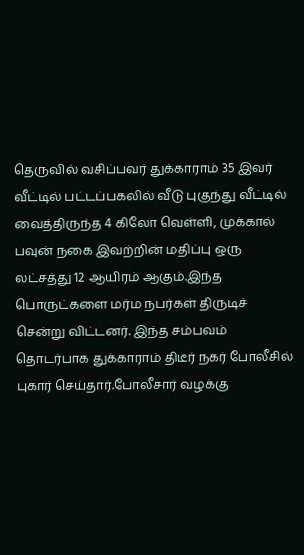தெருவில் வசிப்பவர் துக்காராம் 35 இவர் வீட்டில் பட்டப்பகலில் வீடு புகுந்து வீட்டில் வைத்திருந்த 4 கிலோ வெள்ளி, முக்கால் பவுன் நகை இவற்றின் மதிப்பு ஒரு லட்சத்து 12 ஆயிரம் ஆகும்.இந்த பொருட்களை மர்ம நபர்கள் திருடிச் சென்று விட்டனர். இந்த சம்பவம் தொடர்பாக துக்காராம் திடீர் நகர் போலீசில் புகார் செய்தார்.போலீசார் வழக்கு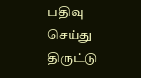பதிவு செய்து திருட்டு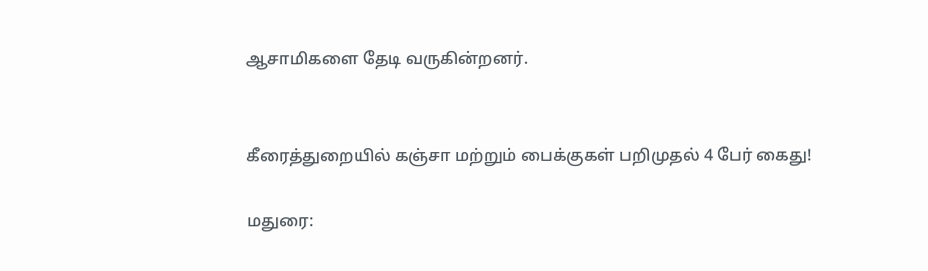ஆசாமிகளை தேடி வருகின்றனர்.


கீரைத்துறையில் கஞ்சா மற்றும் பைக்குகள் பறிமுதல் 4 பேர் கைது!

மதுரை: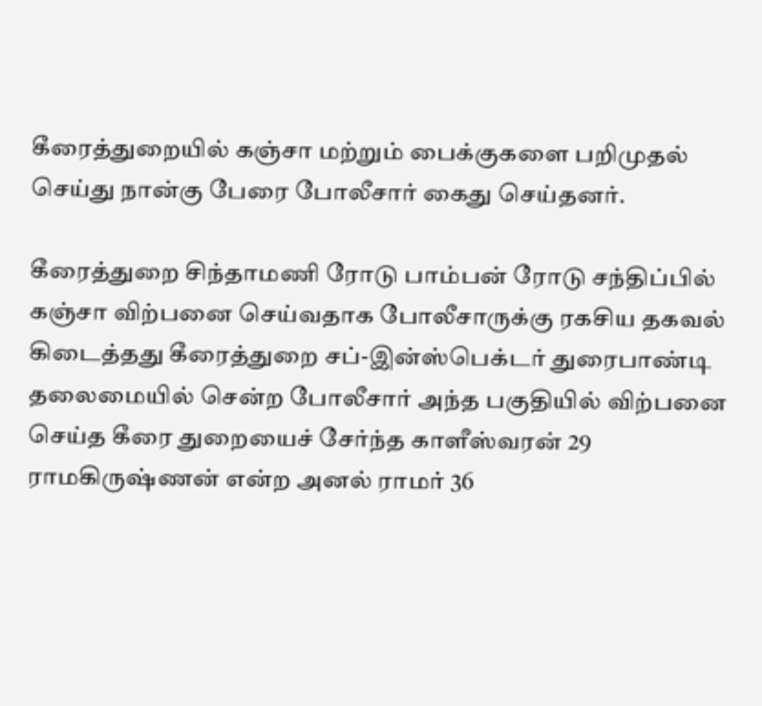கீரைத்துறையில் கஞ்சா மற்றும் பைக்குகளை பறிமுதல் செய்து நான்கு பேரை போலீசார் கைது செய்தனர்.

கீரைத்துறை சிந்தாமணி ரோடு பாம்பன் ரோடு சந்திப்பில் கஞ்சா விற்பனை செய்வதாக போலீசாருக்கு ரகசிய தகவல் கிடைத்தது கீரைத்துறை சப்-இன்ஸ்பெக்டர் துரைபாண்டி தலைமையில் சென்ற போலீசார் அந்த பகுதியில் விற்பனை செய்த கீரை துறையைச் சேர்ந்த காளீஸ்வரன் 29 ராமகிருஷ்ணன் என்ற அனல் ராமர் 36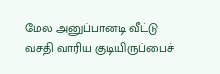மேல அனுப்பானடி வீட்டு வசதி வாரிய குடியிருப்பைச்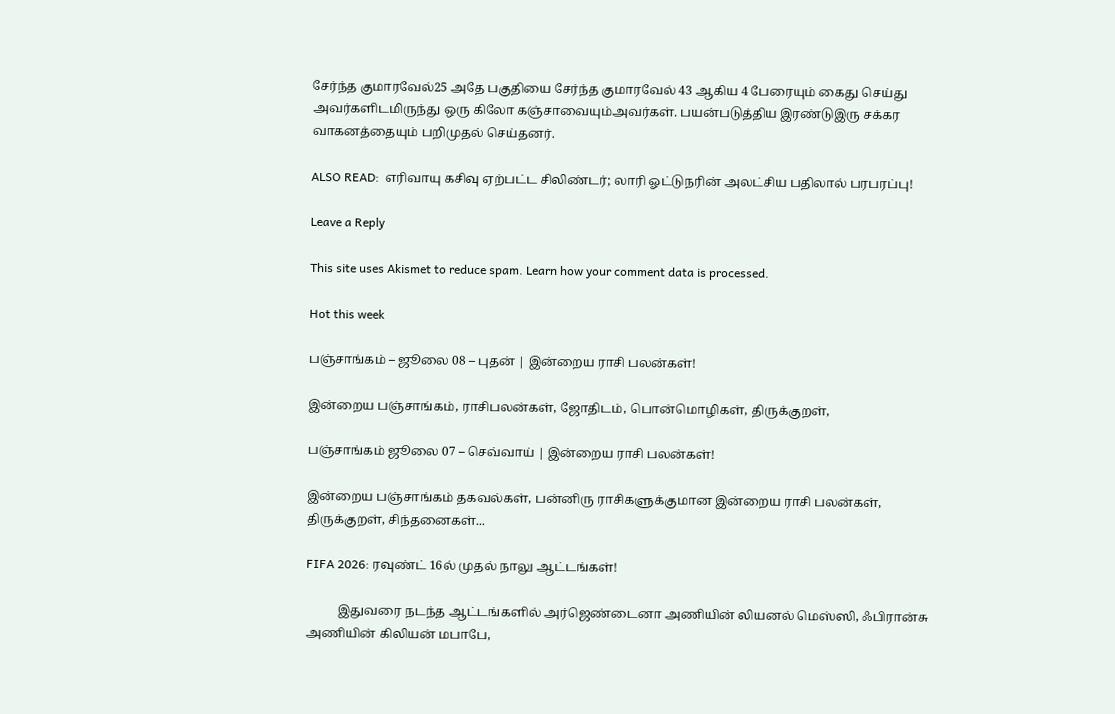சேர்ந்த குமாரவேல்25 அதே பகுதியை சேர்ந்த குமாரவேல் 43 ஆகிய 4 பேரையும் கைது செய்து அவர்களிடமிருந்து ஒரு கிலோ கஞ்சாவையும்அவர்கள். பயன்படுத்திய இரண்டுஇரு சக்கர வாகனத்தையும் பறிமுதல் செய்தனர்.

ALSO READ:  எரிவாயு கசிவு ஏற்பட்ட சிலிண்டர்; லாரி ஓட்டுநரின் அலட்சிய பதிலால் பரபரப்பு!

Leave a Reply

This site uses Akismet to reduce spam. Learn how your comment data is processed.

Hot this week

பஞ்சாங்கம் – ஜூலை 08 – புதன் | இன்றைய ராசி பலன்கள்!

இன்றைய பஞ்சாங்கம், ராசிபலன்கள், ஜோதிடம், பொன்மொழிகள், திருக்குறள்,

பஞ்சாங்கம் ஜூலை 07 – செவ்வாய் | இன்றைய ராசி பலன்கள்!

இன்றைய பஞ்சாங்கம் தகவல்கள், பன்னிரு ராசிகளுக்குமான இன்றைய ராசி பலன்கள், திருக்குறள், சிந்தனைகள்...

FIFA 2026: ரவுண்ட் 16ல் முதல் நாலு ஆட்டங்கள்!

          இதுவரை நடந்த ஆட்டங்களில் அர்ஜெண்டைனா அணியின் லியனல் மெஸ்ஸி, ஃபிரான்சு அணியின் கிலியன் மபாபே,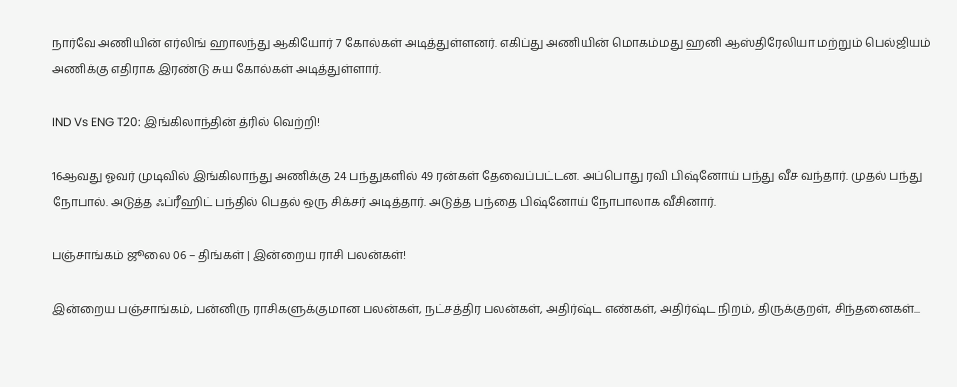நார்வே அணியின் எர்லிங் ஹாலந்து ஆகியோர் 7 கோல்கள் அடித்துள்ளனர். எகிப்து அணியின் மொகம்மது ஹனி ஆஸ்திரேலியா மற்றும் பெல்ஜியம் அணிக்கு எதிராக இரண்டு சுய கோல்கள் அடித்துள்ளார்.

IND Vs ENG T20: இங்கிலாந்தின் த்ரில் வெற்றி!

16ஆவது ஓவர் முடிவில் இங்கிலாந்து அணிக்கு 24 பந்துகளில் 49 ரன்கள் தேவைப்பட்டன. அப்பொது ரவி பிஷ்னோய் பந்து வீச வந்தார். முதல் பந்து நோபால். அடுத்த ஃப்ரீஹிட் பந்தில் பெதல் ஒரு சிக்சர் அடித்தார். அடுத்த பந்தை பிஷ்னோய் நோபாலாக வீசினார்.

பஞ்சாங்கம் ஜூலை 06 – திங்கள் | இன்றைய ராசி பலன்கள்!

இன்றைய பஞ்சாங்கம், பன்னிரு ராசிகளுக்குமான பலன்கள், நட்சத்திர பலன்கள், அதிர்ஷ்ட எண்கள், அதிர்ஷ்ட நிறம், திருக்குறள், சிந்தனைகள்...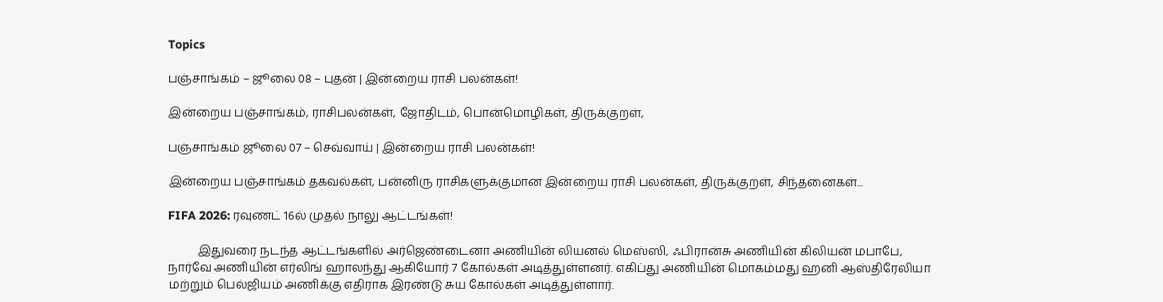Topics

பஞ்சாங்கம் – ஜூலை 08 – புதன் | இன்றைய ராசி பலன்கள்!

இன்றைய பஞ்சாங்கம், ராசிபலன்கள், ஜோதிடம், பொன்மொழிகள், திருக்குறள்,

பஞ்சாங்கம் ஜூலை 07 – செவ்வாய் | இன்றைய ராசி பலன்கள்!

இன்றைய பஞ்சாங்கம் தகவல்கள், பன்னிரு ராசிகளுக்குமான இன்றைய ராசி பலன்கள், திருக்குறள், சிந்தனைகள்...

FIFA 2026: ரவுண்ட் 16ல் முதல் நாலு ஆட்டங்கள்!

          இதுவரை நடந்த ஆட்டங்களில் அர்ஜெண்டைனா அணியின் லியனல் மெஸ்ஸி, ஃபிரான்சு அணியின் கிலியன் மபாபே, நார்வே அணியின் எர்லிங் ஹாலந்து ஆகியோர் 7 கோல்கள் அடித்துள்ளனர். எகிப்து அணியின் மொகம்மது ஹனி ஆஸ்திரேலியா மற்றும் பெல்ஜியம் அணிக்கு எதிராக இரண்டு சுய கோல்கள் அடித்துள்ளார்.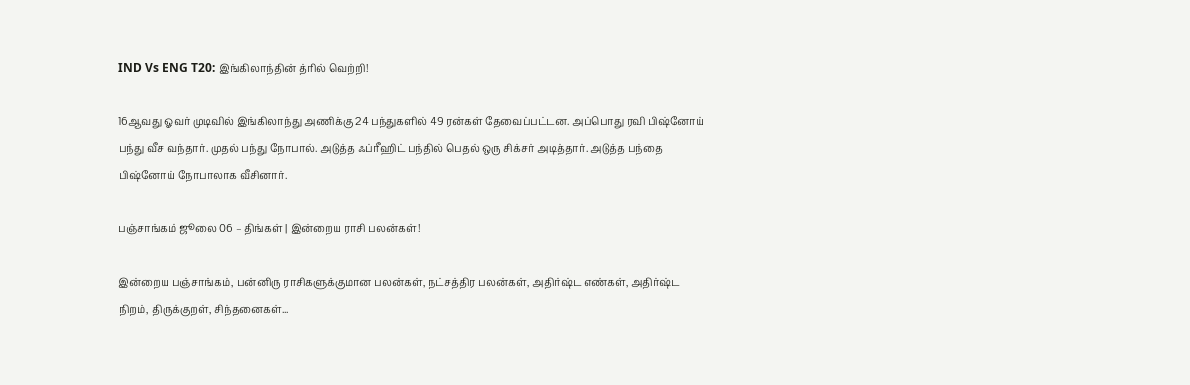IND Vs ENG T20: இங்கிலாந்தின் த்ரில் வெற்றி!

16ஆவது ஓவர் முடிவில் இங்கிலாந்து அணிக்கு 24 பந்துகளில் 49 ரன்கள் தேவைப்பட்டன. அப்பொது ரவி பிஷ்னோய் பந்து வீச வந்தார். முதல் பந்து நோபால். அடுத்த ஃப்ரீஹிட் பந்தில் பெதல் ஒரு சிக்சர் அடித்தார். அடுத்த பந்தை பிஷ்னோய் நோபாலாக வீசினார்.

பஞ்சாங்கம் ஜூலை 06 – திங்கள் | இன்றைய ராசி பலன்கள்!

இன்றைய பஞ்சாங்கம், பன்னிரு ராசிகளுக்குமான பலன்கள், நட்சத்திர பலன்கள், அதிர்ஷ்ட எண்கள், அதிர்ஷ்ட நிறம், திருக்குறள், சிந்தனைகள்...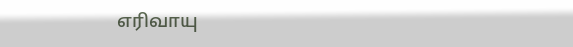எரிவாயு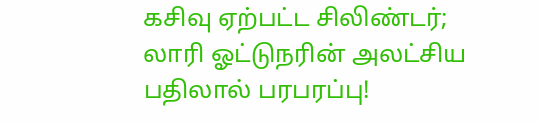கசிவு ஏற்பட்ட சிலிண்டர்; லாரி ஓட்டுநரின் அலட்சிய பதிலால் பரபரப்பு!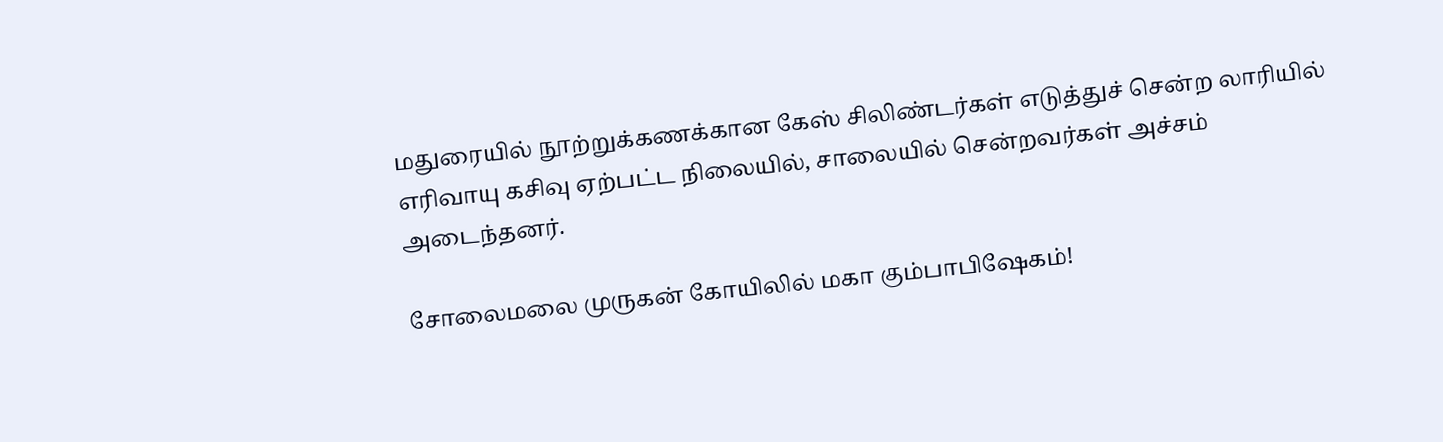மதுரையில் நூற்றுக்கணக்கான கேஸ் சிலிண்டர்கள் எடுத்துச் சென்ற லாரியில் எரிவாயு கசிவு ஏற்பட்ட நிலையில், சாலையில் சென்றவர்கள் அச்சம் அடைந்தனர்.

சோலைமலை முருகன் கோயிலில் மகா கும்பாபிஷேகம்!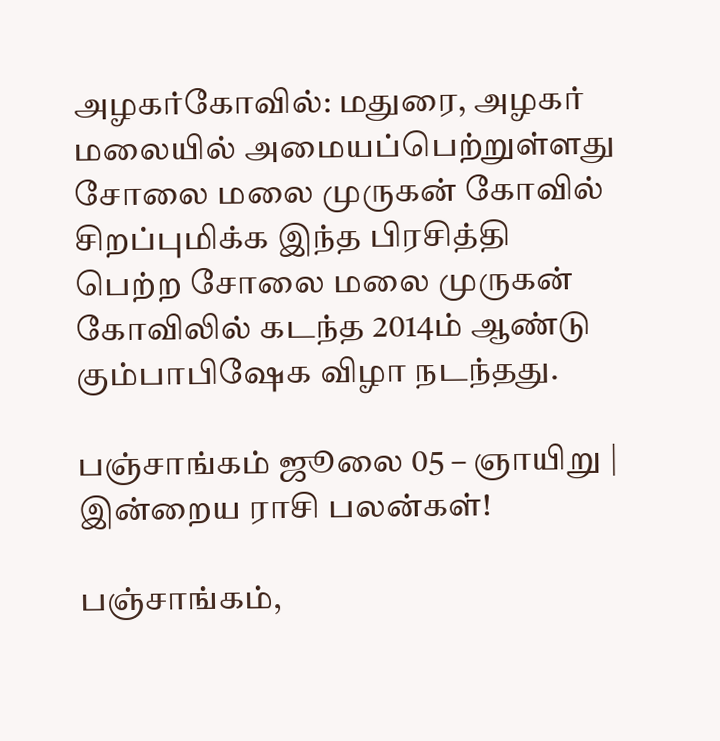அழகர்கோவில்: மதுரை, அழகர் மலையில் அமையப்பெற்றுள்ளது சோலை மலை முருகன் கோவில் சிறப்புமிக்க இந்த பிரசித்தி பெற்ற சோலை மலை முருகன் கோவிலில் கடந்த 2014ம் ஆண்டு கும்பாபிஷேக விழா நடந்தது.

பஞ்சாங்கம் ஜூலை 05 – ஞாயிறு | இன்றைய ராசி பலன்கள்!

பஞ்சாங்கம்,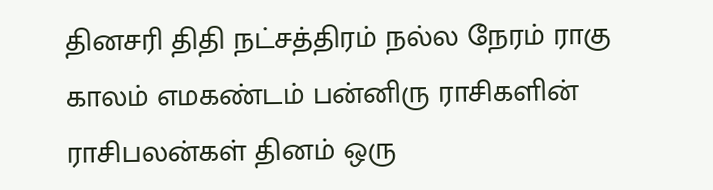தினசரி திதி நட்சத்திரம் நல்ல நேரம் ராகு காலம் எமகண்டம் பன்னிரு ராசிகளின் ராசிபலன்கள் தினம் ஒரு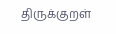திருக்குறள்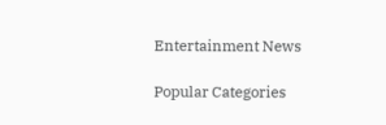Entertainment News

Popular Categories